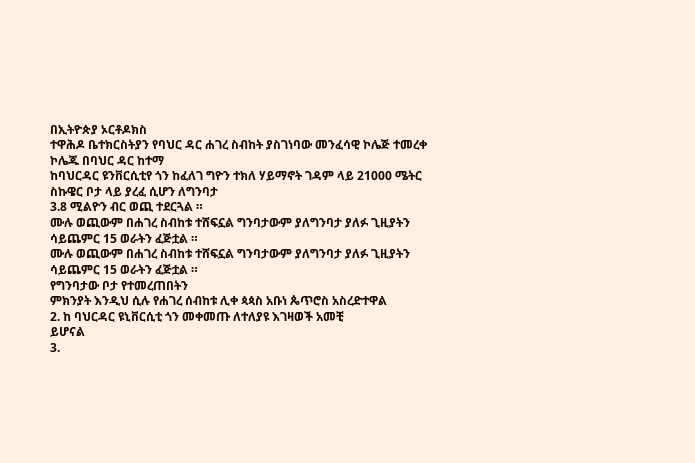በኢትዮጵያ ኦርቶዶክስ
ተዋሕዶ ቤተክርስትያን የባህር ዳር ሐገረ ስብከት ያስገነባው መንፈሳዊ ኮሌጅ ተመረቀ
ኮሌጁ በባህር ዳር ከተማ
ከባህርዳር ዩንቨርሲቲየ ጎን ከፈለገ ግዮን ተክለ ሃይማኖት ገዳም ላይ 21000 ሜትር ስኩዌር ቦታ ላይ ያረፈ ሲሆን ለግንባታ
3.8 ሚልዮን ብር ወጪ ተደርጓል ።
ሙሉ ወጪውም በሐገረ ስብከቱ ተሸፍኗል ግንባታውም ያለግንባታ ያለፉ ጊዚያትን ሳይጨምር 15 ወራትን ፈጅቷል ።
ሙሉ ወጪውም በሐገረ ስብከቱ ተሸፍኗል ግንባታውም ያለግንባታ ያለፉ ጊዚያትን ሳይጨምር 15 ወራትን ፈጅቷል ።
የግንባታው ቦታ የተመረጠበትን
ምክንያት እንዲህ ሲሉ የሐገረ ሰብከቱ ሊቀ ጳጳስ አቡነ ጴጥሮስ አስረድተዋል
2. ከ ባህርዳር ዩኒቨርሲቲ ጎን መቀመጡ ለተለያዩ እገዛወች አመቺ
ይሆናል
3.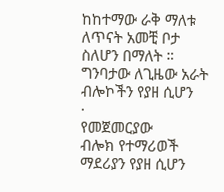ከከተማው ራቅ ማለቱ ለጥናት አመቺ ቦታ ስለሆን በማለት ።
ግንባታው ለጊዜው አራት ብሎኮችን የያዘ ሲሆን
·
የመጀመርያው
ብሎክ የተማሪወች ማደሪያን የያዘ ሲሆን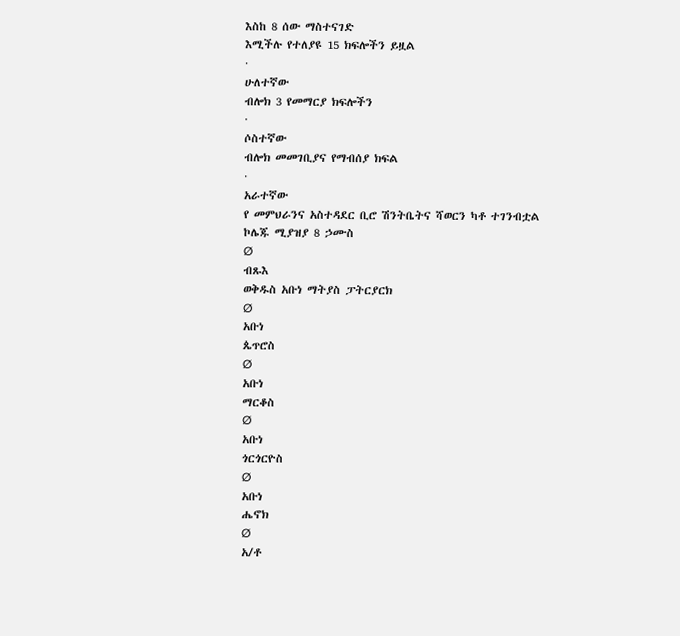እስከ 8 ሰው ማስተናገድ
እሚችሉ የተለያዩ 15 ክፍሎችን ይዟል
·
ሁለተኛው
ብሎክ 3 የመማርያ ክፍሎችን
·
ሶስተኛው
ብሎክ መመገቢያና የማብሰያ ክፍል
·
አራተኛው
የ መምህራንና አስተዳደር ቢሮ ሽንትቤትና ሻወርን ካቶ ተገንብቷል
ኮሌጁ ሚያዝያ 8 ኃሙስ
Ø
ብጹእ
ወቅዱስ አቡነ ማትያስ ፓትርያርክ
Ø
አቡነ
ጴጥሮስ
Ø
አቡነ
ማርቆስ
Ø
አቡነ
ጎርጎርዮስ
Ø
አቡነ
ሔኖክ
Ø
አ/ቶ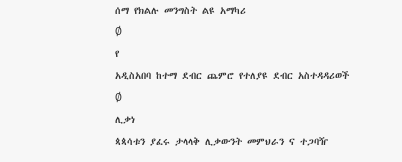ሰማ የክልሉ መንግስት ልዩ አማካሪ
Ø
የ
አዲስአበባ ከተማ ደብር ጨምሮ የተለያዩ ደብር አስተዳዳሪወች
Ø
ሊቃነ
ጳጳሳቱን ያፈሩ ታላላቅ ሊቃውንት መምህራን ና ተጋባዥ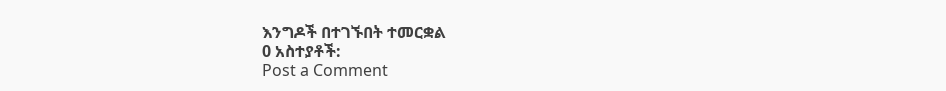እንግዶች በተገኙበት ተመርቋል
0 አስተያቶች:
Post a Comment